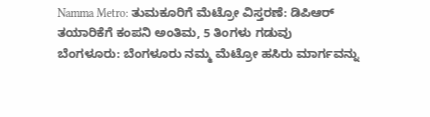Namma Metro: ತುಮಕೂರಿಗೆ ಮೆಟ್ರೋ ವಿಸ್ತರಣೆ: ಡಿಪಿಆರ್ ತಯಾರಿಕೆಗೆ ಕಂಪನಿ ಅಂತಿಮ, 5 ತಿಂಗಳು ಗಡುವು
ಬೆಂಗಳೂರು: ಬೆಂಗಳೂರು ನಮ್ಮ ಮೆಟ್ರೋ ಹಸಿರು ಮಾರ್ಗವನ್ನು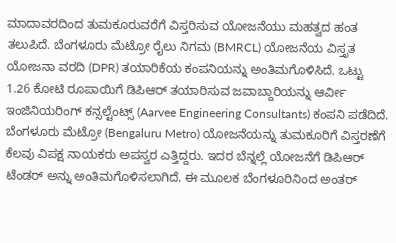ಮಾದಾವರದಿಂದ ತುಮಕೂರುವರೆಗೆ ವಿಸ್ತರಿಸುವ ಯೋಜನೆಯು ಮಹತ್ವದ ಹಂತ ತಲುಪಿದೆ. ಬೆಂಗಳೂರು ಮೆಟ್ರೋ ರೈಲು ನಿಗಮ (BMRCL) ಯೋಜನೆಯ ವಿಸ್ತೃತ ಯೋಜನಾ ವರದಿ (DPR) ತಯಾರಿಕೆಯ ಕಂಪನಿಯನ್ನು ಅಂತಿಮಗೊಳಿಸಿದೆ. ಒಟ್ಟು 1.26 ಕೋಟಿ ರೂಪಾಯಿಗೆ ಡಿಪಿಆರ್ ತಯಾರಿಸುವ ಜವಾಬ್ದಾರಿಯನ್ನು ಆರ್ವೀ ಇಂಜಿನಿಯರಿಂಗ್ ಕನ್ಸಲ್ಟೆಂಟ್ಸ್ (Aarvee Engineering Consultants) ಕಂಪನಿ ಪಡೆದಿದೆ.
ಬೆಂಗಳೂರು ಮೆಟ್ರೋ (Bengaluru Metro) ಯೋಜನೆಯನ್ನು ತುಮಕೂರಿಗೆ ವಿಸ್ತರಣೆಗೆ ಕೆಲವು ವಿಪಕ್ಷ ನಾಯಕರು ಅಪಸ್ವರ ಎತ್ತಿದ್ದರು. ಇದರ ಬೆನ್ನಲ್ಲೆ ಯೋಜನೆಗೆ ಡಿಪಿಆರ್ ಟೆಂಡರ್ ಅನ್ನು ಅಂತಿಮಗೊಳಿಸಲಾಗಿದೆ. ಈ ಮೂಲಕ ಬೆಂಗಳೂರಿನಿಂದ ಅಂತರ್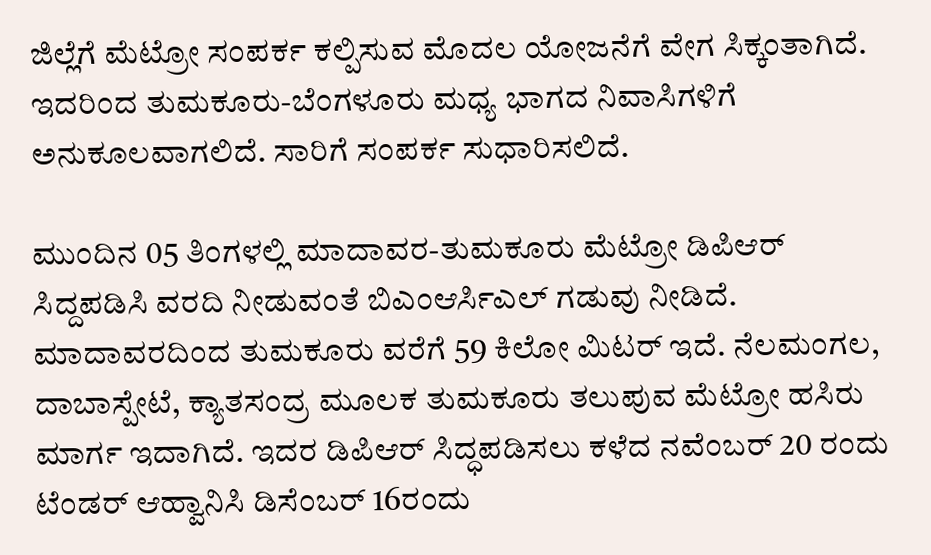ಜಿಲ್ಲೆಗೆ ಮೆಟ್ರೋ ಸಂಪರ್ಕ ಕಲ್ಪಿಸುವ ಮೊದಲ ಯೋಜನೆಗೆ ವೇಗ ಸಿಕ್ಕಂತಾಗಿದೆ. ಇದರಿಂದ ತುಮಕೂರು-ಬೆಂಗಳೂರು ಮಧ್ಯ ಭಾಗದ ನಿವಾಸಿಗಳಿಗೆ ಅನುಕೂಲವಾಗಲಿದೆ. ಸಾರಿಗೆ ಸಂಪರ್ಕ ಸುಧಾರಿಸಲಿದೆ.

ಮುಂದಿನ 05 ತಿಂಗಳಲ್ಲಿ ಮಾದಾವರ-ತುಮಕೂರು ಮೆಟ್ರೋ ಡಿಪಿಆರ್ ಸಿದ್ದಪಡಿಸಿ ವರದಿ ನೀಡುವಂತೆ ಬಿಎಂಆರ್ಸಿಎಲ್ ಗಡುವು ನೀಡಿದೆ. ಮಾದಾವರದಿಂದ ತುಮಕೂರು ವರೆಗೆ 59 ಕಿಲೋ ಮಿಟರ್ ಇದೆ. ನೆಲಮಂಗಲ, ದಾಬಾಸ್ಪೇಟೆ, ಕ್ಯಾತಸಂದ್ರ ಮೂಲಕ ತುಮಕೂರು ತಲುಪುವ ಮೆಟ್ರೋ ಹಸಿರು ಮಾರ್ಗ ಇದಾಗಿದೆ. ಇದರ ಡಿಪಿಆರ್ ಸಿದ್ಧಪಡಿಸಲು ಕಳೆದ ನವೆಂಬರ್ 20 ರಂದು ಟೆಂಡರ್ ಆಹ್ವಾನಿಸಿ ಡಿಸೆಂಬರ್ 16ರಂದು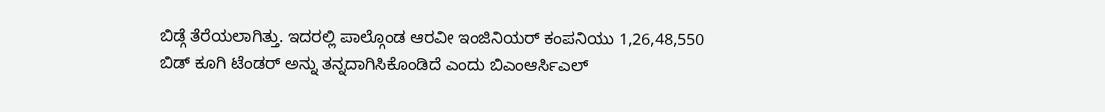ಬಿಡ್ಗೆ ತೆರೆಯಲಾಗಿತ್ತು. ಇದರಲ್ಲಿ ಪಾಲ್ಗೊಂಡ ಆರವೀ ಇಂಜಿನಿಯರ್ ಕಂಪನಿಯು 1,26,48,550 ಬಿಡ್ ಕೂಗಿ ಟೆಂಡರ್ ಅನ್ನು ತನ್ನದಾಗಿಸಿಕೊಂಡಿದೆ ಎಂದು ಬಿಎಂಆರ್ಸಿಎಲ್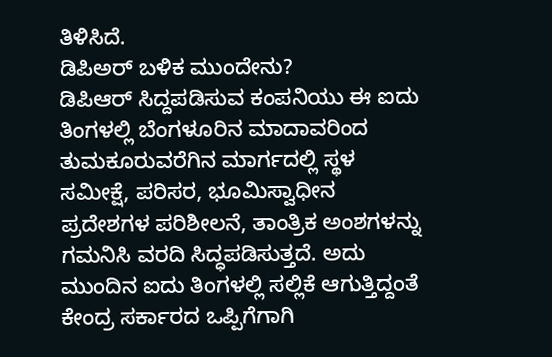ತಿಳಿಸಿದೆ.
ಡಿಪಿಅರ್ ಬಳಿಕ ಮುಂದೇನು?
ಡಿಪಿಆರ್ ಸಿದ್ದಪಡಿಸುವ ಕಂಪನಿಯು ಈ ಐದು ತಿಂಗಳಲ್ಲಿ ಬೆಂಗಳೂರಿನ ಮಾದಾವರಿಂದ ತುಮಕೂರುವರೆಗಿನ ಮಾರ್ಗದಲ್ಲಿ ಸ್ಥಳ ಸಮೀಕ್ಷೆ, ಪರಿಸರ, ಭೂಮಿಸ್ವಾಧೀನ ಪ್ರದೇಶಗಳ ಪರಿಶೀಲನೆ, ತಾಂತ್ರಿಕ ಅಂಶಗಳನ್ನು ಗಮನಿಸಿ ವರದಿ ಸಿದ್ಧಪಡಿಸುತ್ತದೆ. ಅದು ಮುಂದಿನ ಐದು ತಿಂಗಳಲ್ಲಿ ಸಲ್ಲಿಕೆ ಆಗುತ್ತಿದ್ದಂತೆ ಕೇಂದ್ರ ಸರ್ಕಾರದ ಒಪ್ಪಿಗೆಗಾಗಿ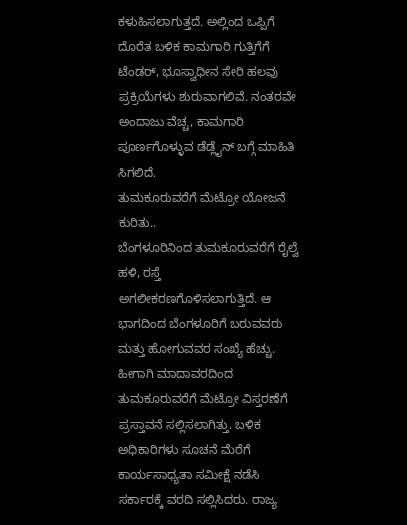ಕಳುಹಿಸಲಾಗುತ್ತದೆ. ಅಲ್ಲಿಂದ ಒಪ್ಪಿಗೆ ದೊರೆತ ಬಳಿಕ ಕಾಮಗಾರಿ ಗುತ್ತಿಗೆಗೆ ಟೆಂಡರ್, ಭೂಸ್ವಾಧೀನ ಸೇರಿ ಹಲವು ಪ್ರಕ್ರಿಯೆಗಳು ಶುರುವಾಗಲಿವೆ. ನಂತರವೇ ಅಂದಾಜು ವೆಚ್ಚ, ಕಾಮಗಾರಿ ಪೂರ್ಣಗೊಳ್ಳುವ ಡೆಡ್ಲೈನ್ ಬಗ್ಗೆ ಮಾಹಿತಿ ಸಿಗಲಿದೆ.
ತುಮಕೂರುವರೆಗೆ ಮೆಟ್ರೋ ಯೋಜನೆ ಕುರಿತು..
ಬೆಂಗಳೂರಿನಿಂದ ತುಮಕೂರುವರೆಗೆ ರೈಲ್ವೆ ಹಳಿ, ರಸ್ತೆ ಅಗಲೀಕರಣಗೊಳಿಸಲಾಗುತ್ತಿದೆ. ಆ ಭಾಗದಿಂದ ಬೆಂಗಳೂರಿಗೆ ಬರುವವರು ಮತ್ತು ಹೋಗುವವರ ಸಂಖ್ಯೆ ಹೆಚ್ಚು. ಹೀಗಾಗಿ ಮಾದಾವರದಿಂದ ತುಮಕೂರುವರೆಗೆ ಮೆಟ್ರೋ ವಿಸ್ತರಣೆಗೆ ಪ್ರಸ್ತಾವನೆ ಸಲ್ಲಿಸಲಾಗಿತ್ತು. ಬಳಿಕ ಅಧಿಕಾರಿಗಳು ಸೂಚನೆ ಮೆರೆಗೆ ಕಾರ್ಯಸಾಧ್ಯತಾ ಸಮೀಕ್ಷೆ ನಡೆಸಿ ಸರ್ಕಾರಕ್ಕೆ ವರದಿ ಸಲ್ಲಿಸಿದರು. ರಾಜ್ಯ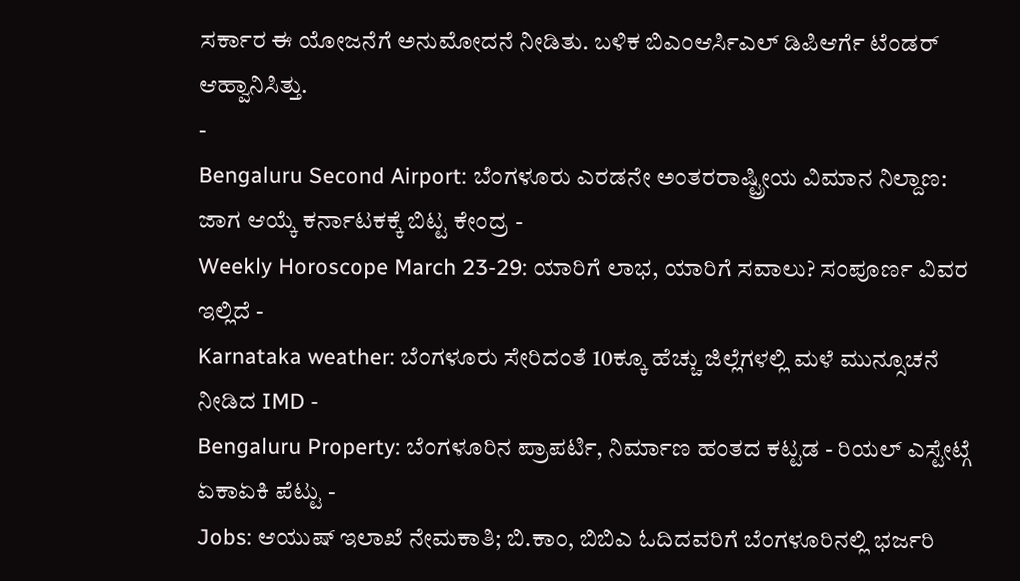ಸರ್ಕಾರ ಈ ಯೋಜನೆಗೆ ಅನುಮೋದನೆ ನೀಡಿತು. ಬಳಿಕ ಬಿಎಂಆರ್ಸಿಎಲ್ ಡಿಪಿಆರ್ಗೆ ಟೆಂಡರ್ ಆಹ್ವಾನಿಸಿತ್ತು.
-
Bengaluru Second Airport: ಬೆಂಗಳೂರು ಎರಡನೇ ಅಂತರರಾಷ್ಟ್ರೀಯ ವಿಮಾನ ನಿಲ್ದಾಣ: ಜಾಗ ಆಯ್ಕೆ ಕರ್ನಾಟಕಕ್ಕೆ ಬಿಟ್ಟ ಕೇಂದ್ರ -
Weekly Horoscope March 23-29: ಯಾರಿಗೆ ಲಾಭ, ಯಾರಿಗೆ ಸವಾಲು? ಸಂಪೂರ್ಣ ವಿವರ ಇಲ್ಲಿದೆ -
Karnataka weather: ಬೆಂಗಳೂರು ಸೇರಿದಂತೆ 10ಕ್ಕೂ ಹೆಚ್ಚು ಜಿಲ್ಲೆಗಳಲ್ಲಿ ಮಳೆ ಮುನ್ಸೂಚನೆ ನೀಡಿದ IMD -
Bengaluru Property: ಬೆಂಗಳೂರಿನ ಪ್ರಾಪರ್ಟಿ, ನಿರ್ಮಾಣ ಹಂತದ ಕಟ್ಟಡ - ರಿಯಲ್ ಎಸ್ಟೇಟ್ಗೆ ಏಕಾಏಕಿ ಪೆಟ್ಟು -
Jobs: ಆಯುಷ್ ಇಲಾಖೆ ನೇಮಕಾತಿ; ಬಿ.ಕಾಂ, ಬಿಬಿಎ ಓದಿದವರಿಗೆ ಬೆಂಗಳೂರಿನಲ್ಲಿ ಭರ್ಜರಿ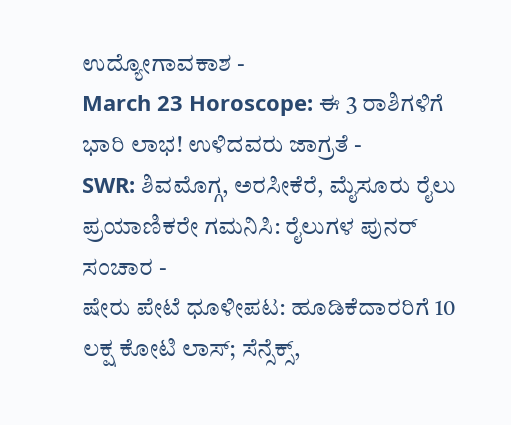ಉದ್ಯೋಗಾವಕಾಶ -
March 23 Horoscope: ಈ 3 ರಾಶಿಗಳಿಗೆ ಭಾರಿ ಲಾಭ! ಉಳಿದವರು ಜಾಗ್ರತೆ -
SWR: ಶಿವಮೊಗ್ಗ, ಅರಸೀಕೆರೆ, ಮೈಸೂರು ರೈಲು ಪ್ರಯಾಣಿಕರೇ ಗಮನಿಸಿ: ರೈಲುಗಳ ಪುನರ್ ಸಂಚಾರ -
ಷೇರು ಪೇಟೆ ಧೂಳೀಪಟ: ಹೂಡಿಕೆದಾರರಿಗೆ 10 ಲಕ್ಷ ಕೋಟಿ ಲಾಸ್; ಸೆನ್ಸೆಕ್ಸ್,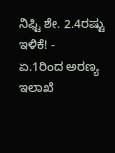ನಿಫ್ಟಿ ಶೇ. 2.4ರಷ್ಟು ಇಳಿಕೆ! -
ಏ.1ರಿಂದ ಅರಣ್ಯ ಇಲಾಖೆ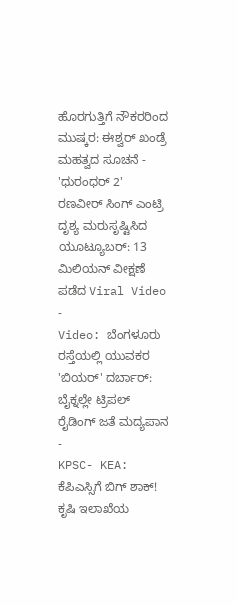ಹೊರಗುತ್ತಿಗೆ ನೌಕರರಿಂದ ಮುಷ್ಕರ: ಈಶ್ವರ್ ಖಂಡ್ರೆ ಮಹತ್ವದ ಸೂಚನೆ -
'ಧುರಂಧರ್ 2' ರಣವೀರ್ ಸಿಂಗ್ ಎಂಟ್ರಿ ದೃಶ್ಯ ಮರುಸೃಷ್ಟಿಸಿದ ಯೂಟ್ಯೂಬರ್: 13 ಮಿಲಿಯನ್ ವೀಕ್ಷಣೆ ಪಡೆದ Viral Video -
Video: ಬೆಂಗಳೂರು ರಸ್ತೆಯಲ್ಲಿ ಯುವಕರ 'ಬಿಯರ್' ದರ್ಬಾರ್: ಬೈಕ್ನಲ್ಲೇ ಟ್ರಿಪಲ್ ರೈಡಿಂಗ್ ಜತೆ ಮದ್ಯಪಾನ -
KPSC- KEA: ಕೆಪಿಎಸ್ಸಿಗೆ ಬಿಗ್ ಶಾಕ್! ಕೃಷಿ ಇಲಾಖೆಯ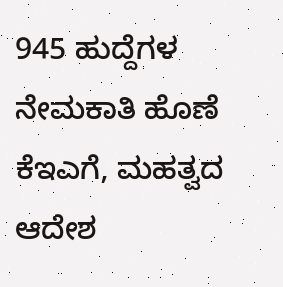945 ಹುದ್ದೆಗಳ ನೇಮಕಾತಿ ಹೊಣೆ ಕೆಇಎಗೆ, ಮಹತ್ವದ ಆದೇಶ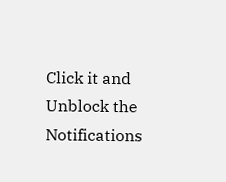Click it and Unblock the Notifications